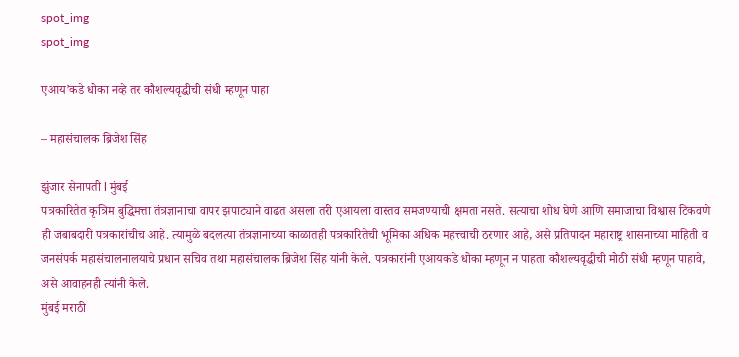spot_img
spot_img

एआय’कडे धोका नव्हे तर कौशल्यवृद्धीची संधी म्हणून पाहा

– महासंचालक ब्रिजेश सिंह

झुंजार सेनापती l मुंबई
पत्रकारितेत कृत्रिम बुद्धिमत्ता तंत्रज्ञानाचा वापर झपाट्याने वाढत असला तरी एआयला वास्तव समजण्याची क्षमता नसते. सत्याचा शोध घेणे आणि समाजाचा विश्वास टिकवणे ही जबाबदारी पत्रकारांचीच आहे. त्यामुळे बदलत्या तंत्रज्ञानाच्या काळातही पत्रकारितेची भूमिका अधिक महत्त्वाची ठरणार आहे, असे प्रतिपादन महाराष्ट्र शासनाच्या माहिती व जनसंपर्क महासंचालनालयाचे प्रधान सचिव तथा महासंचालक ब्रिजेश सिंह यांनी केले. पत्रकारांनी एआयकडे धोका म्हणून न पाहता कौशल्यवृद्धीची मोठी संधी म्हणून पाहावे, असे आवाहनही त्यांनी केले.
मुंबई मराठी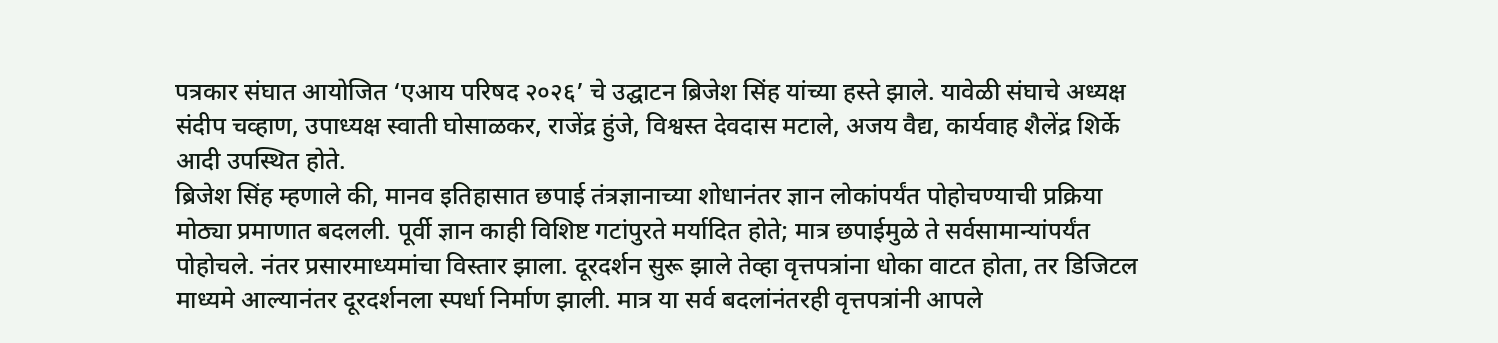पत्रकार संघात आयोजित ‘एआय परिषद २०२६’ चे उद्घाटन ब्रिजेश सिंह यांच्या हस्ते झाले. यावेळी संघाचे अध्यक्ष संदीप चव्हाण, उपाध्यक्ष स्वाती घोसाळकर, राजेंद्र हुंजे, विश्वस्त देवदास मटाले, अजय वैद्य, कार्यवाह शैलेंद्र शिर्के आदी उपस्थित होते.
ब्रिजेश सिंह म्हणाले की, मानव इतिहासात छपाई तंत्रज्ञानाच्या शोधानंतर ज्ञान लोकांपर्यंत पोहोचण्याची प्रक्रिया मोठ्या प्रमाणात बदलली. पूर्वी ज्ञान काही विशिष्ट गटांपुरते मर्यादित होते; मात्र छपाईमुळे ते सर्वसामान्यांपर्यंत पोहोचले. नंतर प्रसारमाध्यमांचा विस्तार झाला. दूरदर्शन सुरू झाले तेव्हा वृत्तपत्रांना धोका वाटत होता, तर डिजिटल माध्यमे आल्यानंतर दूरदर्शनला स्पर्धा निर्माण झाली. मात्र या सर्व बदलांनंतरही वृत्तपत्रांनी आपले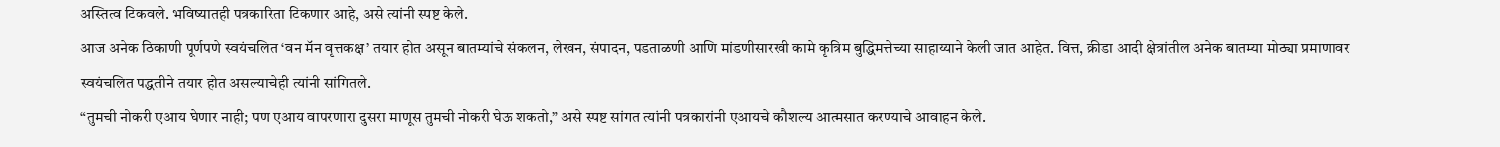अस्तित्व टिकवले. भविष्यातही पत्रकारिता टिकणार आहे, असे त्यांनी स्पष्ट केले.
आज अनेक ठिकाणी पूर्णपणे स्वयंचलित ‘वन मॅन वृत्तकक्ष’ तयार होत असून बातम्यांचे संकलन, लेखन, संपादन, पडताळणी आणि मांडणीसारखी कामे कृत्रिम बुद्धिमत्तेच्या साहाय्याने केली जात आहेत. वित्त, क्रीडा आदी क्षेत्रांतील अनेक बातम्या मोठ्या प्रमाणावर स्वयंचलित पद्धतीने तयार होत असल्याचेही त्यांनी सांगितले.
“तुमची नोकरी एआय घेणार नाही; पण एआय वापरणारा दुसरा माणूस तुमची नोकरी घेऊ शकतो,” असे स्पष्ट सांगत त्यांनी पत्रकारांनी एआयचे कौशल्य आत्मसात करण्याचे आवाहन केले.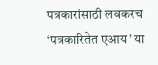पत्रकारांसाठी लवकरच ‘पत्रकारितेत एआय’ या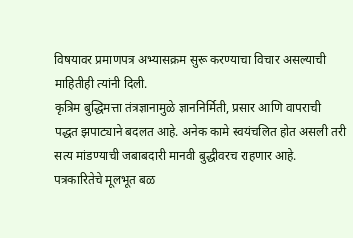विषयावर प्रमाणपत्र अभ्यासक्रम सुरू करण्याचा विचार असल्याची माहितीही त्यांनी दिली.
कृत्रिम बुद्धिमत्ता तंत्रज्ञानामुळे ज्ञाननिर्मिती, प्रसार आणि वापराची पद्धत झपाट्याने बदलत आहे. अनेक कामे स्वयंचलित होत असली तरी सत्य मांडण्याची जबाबदारी मानवी बुद्धीवरच राहणार आहे. पत्रकारितेचे मूलभूत बळ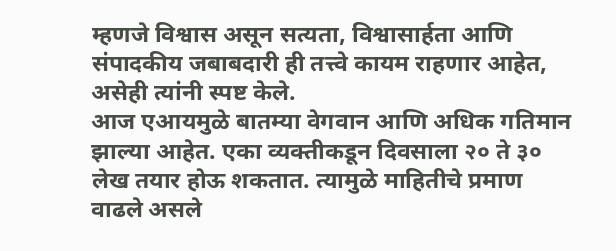म्हणजे विश्वास असून सत्यता, विश्वासार्हता आणि संपादकीय जबाबदारी ही तत्त्वे कायम राहणार आहेत, असेही त्यांनी स्पष्ट केले.
आज एआयमुळे बातम्या वेगवान आणि अधिक गतिमान झाल्या आहेत. एका व्यक्तीकडून दिवसाला २० ते ३० लेख तयार होऊ शकतात. त्यामुळे माहितीचे प्रमाण वाढले असले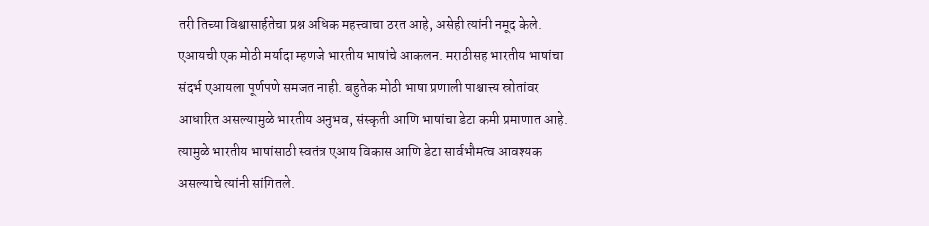तरी तिच्या विश्वासार्हतेचा प्रश्न अधिक महत्त्वाचा ठरत आहे, असेही त्यांनी नमूद केले.
एआयची एक मोठी मर्यादा म्हणजे भारतीय भाषांचे आकलन. मराठीसह भारतीय भाषांचा संदर्भ एआयला पूर्णपणे समजत नाही. बहुतेक मोठी भाषा प्रणाली पाश्चात्त्य स्रोतांवर आधारित असल्यामुळे भारतीय अनुभव, संस्कृती आणि भाषांचा डेटा कमी प्रमाणात आहे. त्यामुळे भारतीय भाषांसाठी स्वतंत्र एआय विकास आणि डेटा सार्वभौमत्व आवश्यक असल्याचे त्यांनी सांगितले.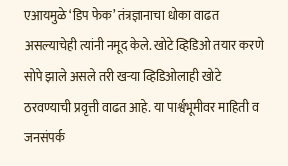एआयमुळे ‘डिप फेक’ तंत्रज्ञानाचा धोका वाढत असल्याचेही त्यांनी नमूद केले. खोटे व्हिडिओ तयार करणे सोपे झाले असले तरी खऱ्या व्हिडिओलाही खोटे ठरवण्याची प्रवृत्ती वाढत आहे. या पार्श्वभूमीवर माहिती व जनसंपर्क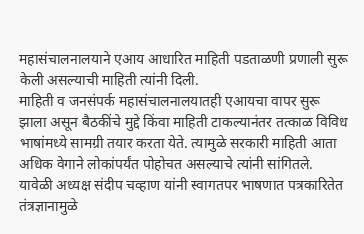महासंचालनालयाने एआय आधारित माहिती पडताळणी प्रणाली सुरू केली असल्याची माहिती त्यांनी दिली.
माहिती व जनसंपर्क महासंचालनालयातही एआयचा वापर सुरू झाला असून बैठकींचे मुद्दे किंवा माहिती टाकल्यानंतर तत्काळ विविध भाषांमध्ये सामग्री तयार करता येते. त्यामुळे सरकारी माहिती आता अधिक वेगाने लोकांपर्यंत पोहोचत असल्याचे त्यांनी सांगितले.
यावेळी अध्यक्ष संदीप चव्हाण यांनी स्वागतपर भाषणात पत्रकारितेत तंत्रज्ञानामुळे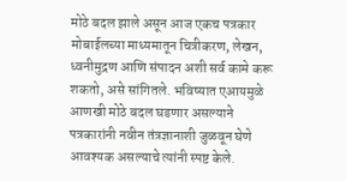मोठे बदल झाले असून आज एकच पत्रकार मोबाईलच्या माध्यमातून चित्रीकरण, लेखन, ध्वनीमुद्रण आणि संपादन अशी सर्व कामे करू शकतो, असे सांगितले. भविष्यात एआयमुळे आणखी मोठे बदल घडणार असल्याने पत्रकारांनी नवीन तंत्रज्ञानाशी जुळवून घेणे आवश्यक असल्याचे त्यांनी स्पष्ट केले.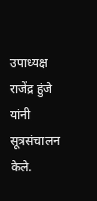उपाध्यक्ष राजेंद्र हुंजे यांनी सूत्रसंचालन केले.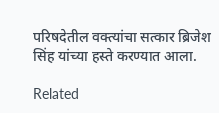परिषदेतील वक्त्यांचा सत्कार ब्रिजेश सिंह यांच्या हस्ते करण्यात आला.

Related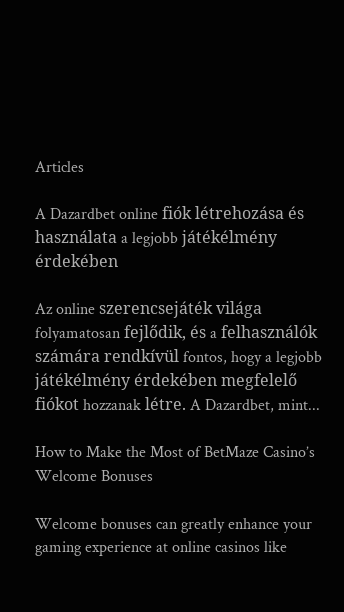Articles

A Dazardbet online fiók létrehozása és használata a legjobb játékélmény érdekében

Az online szerencsejáték világa folyamatosan fejlődik, és a felhasználók számára rendkívül fontos, hogy a legjobb játékélmény érdekében megfelelő fiókot hozzanak létre. A Dazardbet, mint...

How to Make the Most of BetMaze Casino’s Welcome Bonuses

Welcome bonuses can greatly enhance your gaming experience at online casinos like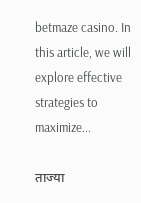betmaze casino. In this article, we will explore effective strategies to maximize...

ताज्या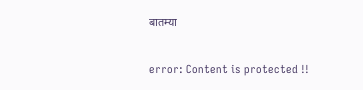बातम्या

error: Content is protected !!